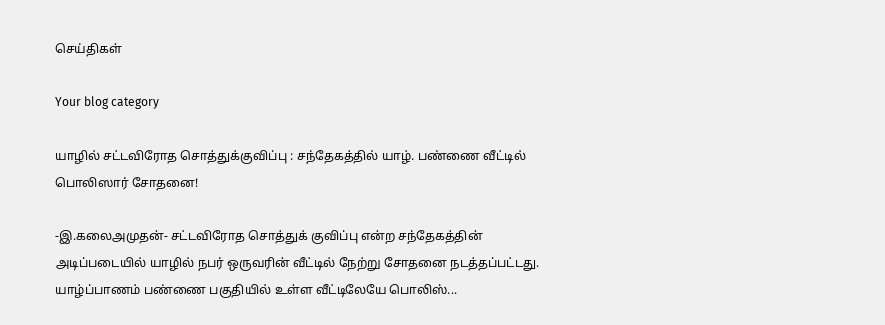செய்திகள்

Your blog category

யாழில் சட்டவிரோத சொத்துக்குவிப்பு : சந்தேகத்தில் யாழ். பண்ணை வீட்டில் பொலிஸார் சோதனை!

-இ.கலைஅமுதன்- சட்டவிரோத சொத்துக் குவிப்பு என்ற சந்தேகத்தின் அடிப்படையில் யாழில் நபர் ஒருவரின் வீட்டில் நேற்று சோதனை நடத்தப்பட்டது. யாழ்ப்பாணம் பண்ணை பகுதியில் உள்ள வீட்டிலேயே பொலிஸ்...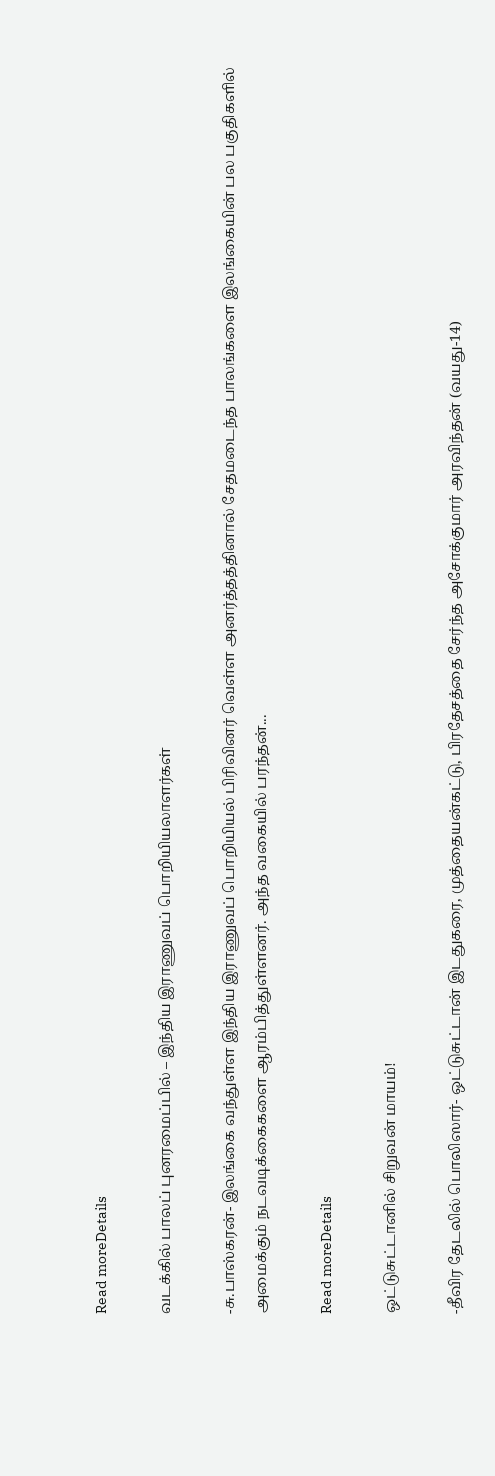Read moreDetails

வடக்கில் பாலப் புனரமைப்பில் – இந்திய இராணுவப் பொறியியலாளர்கள்

-சு.பாஸ்கரன்- இலங்கை வந்துள்ள இந்திய இராணுவப் பொறியியல் பிரிவினர் வெள்ள அனர்த்தத்தினால் சேதமடைந்த பாலங்களை இலங்கையின் பல பகுதிகளில் அமைக்கும் நடவடிக்கைகளை ஆரம்பித்துள்ளனர். அந்த வகையில் பரந்தன்...

Read moreDetails

ஒட்டுசுட்டானில் சிறுவன் மாயம்!

-தீவிர தேடலில் பொலிஸார்- ஒட்டுசுட்டான் இடதுகரை, முத்தையன்கட்டு, பிரதேசத்தை சேர்ந்த அசோக்குமார் அரவிந்தன் (வயது-14)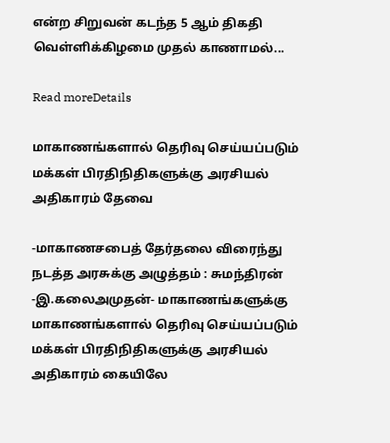என்ற சிறுவன் கடந்த 5 ஆம் திகதி வெள்ளிக்கிழமை முதல் காணாமல்...

Read moreDetails

மாகாணங்களால் தெரிவு செய்யப்படும் மக்கள் பிரதிநிதிகளுக்கு அரசியல் அதிகாரம் தேவை

-மாகாணசபைத் தேர்தலை விரைந்து நடத்த அரசுக்கு அழுத்தம் : சுமந்திரன் -இ.கலைஅமுதன்- மாகாணங்களுக்கு மாகாணங்களால் தெரிவு செய்யப்படும் மக்கள் பிரதிநிதிகளுக்கு அரசியல் அதிகாரம் கையிலே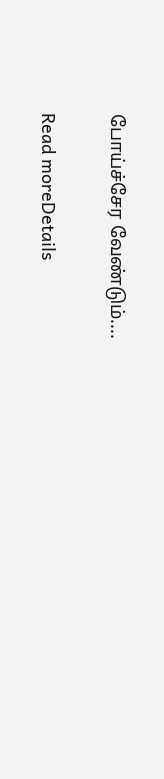போய்ச்சேர வேண்டும்....

Read moreDetails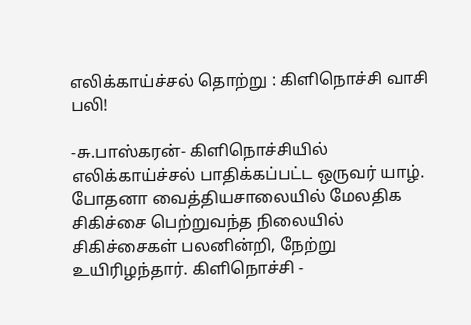எலிக்காய்ச்சல் தொற்று : கிளிநொச்சி வாசி பலி!

-சு.பாஸ்கரன்- கிளிநொச்சியில் எலிக்காய்ச்சல் பாதிக்கப்பட்ட ஒருவர் யாழ். போதனா வைத்தியசாலையில் மேலதிக சிகிச்சை பெற்றுவந்த நிலையில் சிகிச்சைகள் பலனின்றி, நேற்று உயிரிழந்தார். கிளிநொச்சி -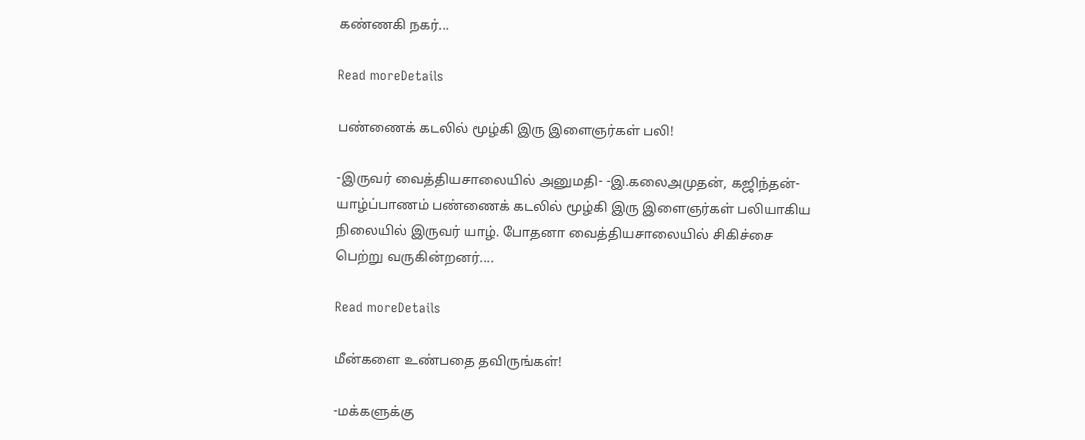கண்ணகி நகர்...

Read moreDetails

பண்ணைக் கடலில் மூழ்கி இரு இளைஞர்கள் பலி!

-இருவர் வைத்தியசாலையில் அனுமதி- -இ.கலைஅமுதன், கஜிந்தன்- யாழ்ப்பாணம் பண்ணைக் கடலில் மூழ்கி இரு இளைஞர்கள் பலியாகிய நிலையில் இருவர் யாழ். போதனா வைத்தியசாலையில் சிகிச்சை பெற்று வருகின்றனர்....

Read moreDetails

மீன்களை உண்பதை தவிருங்கள்!

-மக்களுக்கு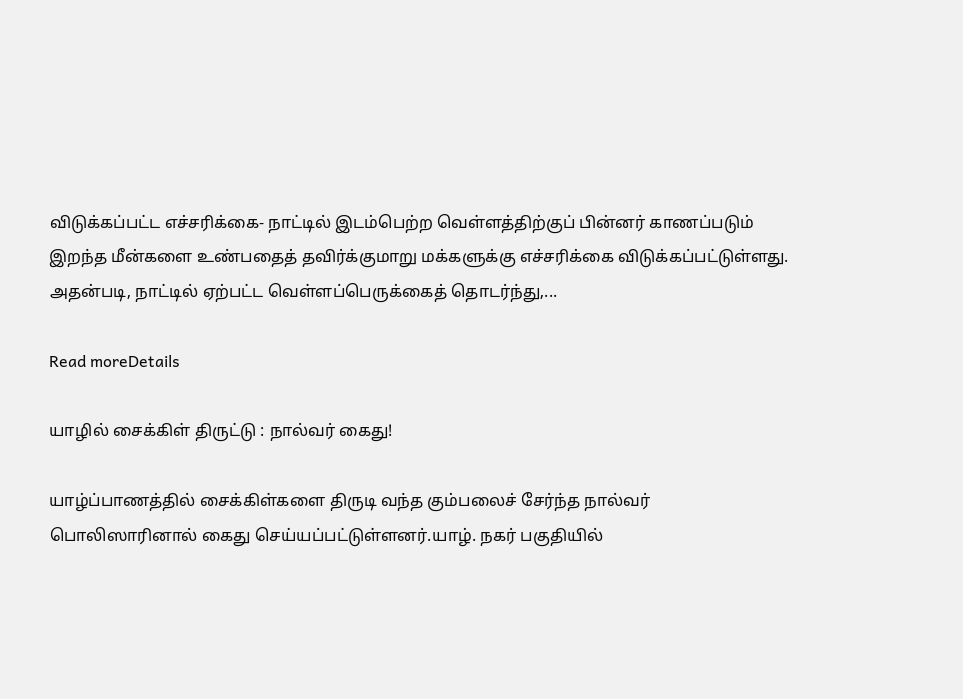விடுக்கப்பட்ட எச்சரிக்கை- நாட்டில் இடம்பெற்ற வெள்ளத்திற்குப் பின்னர் காணப்படும் இறந்த மீன்களை உண்பதைத் தவிர்க்குமாறு மக்களுக்கு எச்சரிக்கை விடுக்கப்பட்டுள்ளது. அதன்படி, நாட்டில் ஏற்பட்ட வெள்ளப்பெருக்கைத் தொடர்ந்து,...

Read moreDetails

யாழில் சைக்கிள் திருட்டு : நால்வர் கைது!

யாழ்ப்பாணத்தில் சைக்கிள்களை திருடி வந்த கும்பலைச் சேர்ந்த நால்வர் பொலிஸாரினால் கைது செய்யப்பட்டுள்ளனர்.யாழ். நகர் பகுதியில்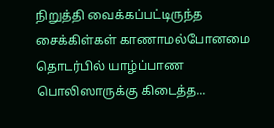நிறுத்தி வைக்கப்பட்டிருந்த சைக்கிள்கள் காணாமல்போனமை தொடர்பில் யாழ்ப்பாண பொலிஸாருக்கு கிடைத்த...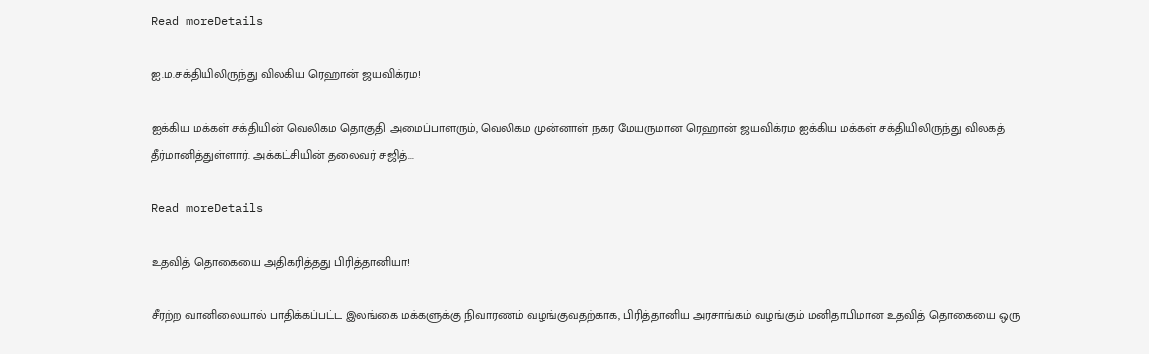Read moreDetails

ஐ.ம.சக்தியிலிருந்து விலகிய ரெஹான் ஜயவிக்ரம!

ஐக்கிய மக்கள் சக்தியின் வெலிகம தொகுதி அமைப்பாளரும், வெலிகம முன்னாள் நகர மேயருமான ரெஹான் ஜயவிக்ரம ஐக்கிய மக்கள் சக்தியிலிருந்து விலகத் தீர்மானித்துள்ளார். அக்கட்சியின் தலைவர் சஜித்...

Read moreDetails

உதவித் தொகையை அதிகரித்தது பிரித்தானியா!

சீரற்ற வானிலையால் பாதிக்கப்பட்ட இலங்கை மக்களுக்கு நிவாரணம் வழங்குவதற்காக, பிரித்தானிய அரசாங்கம் வழங்கும் மனிதாபிமான உதவித் தொகையை ஒரு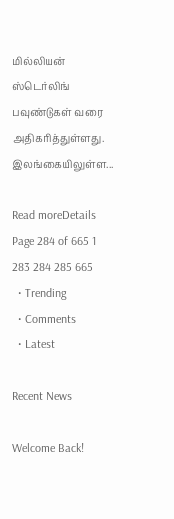மில்லியன் ஸ்டெர்லிங் பவுண்டுகள் வரை அதிகரித்துள்ளது. இலங்கையிலுள்ள...

Read moreDetails
Page 284 of 665 1 283 284 285 665
  • Trending
  • Comments
  • Latest

Recent News

Welcome Back!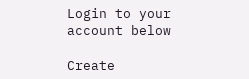Login to your account below

Create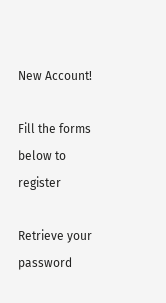New Account!

Fill the forms below to register

Retrieve your password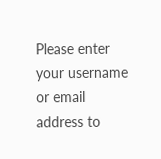Please enter your username or email address to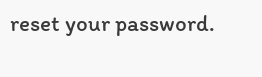reset your password.